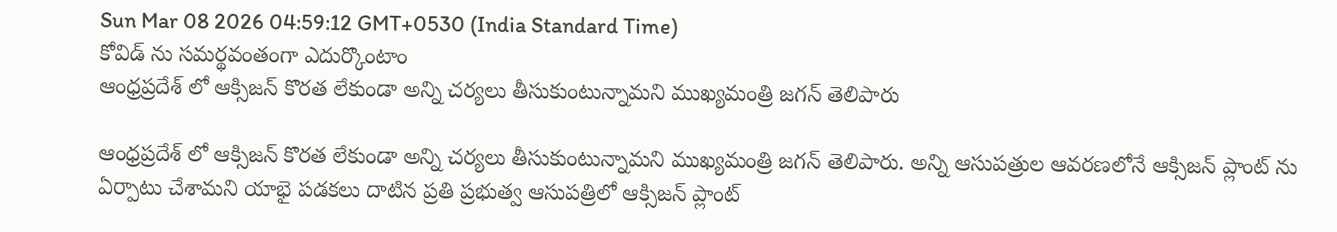Sun Mar 08 2026 04:59:12 GMT+0530 (India Standard Time)
కోవిడ్ ను సమర్థవంతంగా ఎదుర్కొంటాం
ఆంధ్రప్రదేశ్ లో ఆక్సిజన్ కొరత లేకుండా అన్ని చర్యలు తీసుకుంటున్నామని ముఖ్యమంత్రి జగన్ తెలిపారు

ఆంధ్రప్రదేశ్ లో ఆక్సిజన్ కొరత లేకుండా అన్ని చర్యలు తీసుకుంటున్నామని ముఖ్యమంత్రి జగన్ తెలిపారు. అన్ని ఆసుపత్రుల ఆవరణలోనే ఆక్సిజన్ ప్లాంట్ ను ఏర్పాటు చేశామని యాభై పడకలు దాటిన ప్రతి ప్రభుత్వ ఆసుపత్రిలో ఆక్సిజన్ ప్లాంట్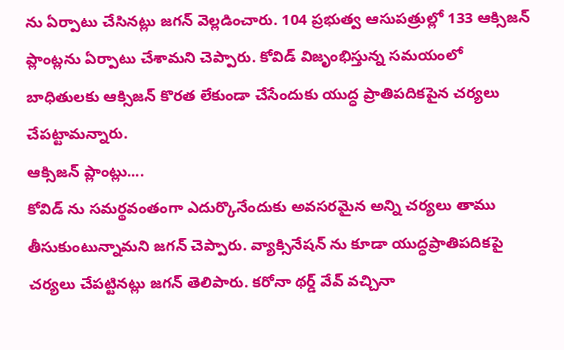ను ఏర్పాటు చేసినట్లు జగన్ వెల్లడించారు. 104 ప్రభుత్వ ఆసుపత్రుల్లో 133 ఆక్సిజన్ ప్లాంట్లను ఏర్పాటు చేశామని చెప్పారు. కోవిడ్ విజృంభిస్తున్న సమయంలో బాధితులకు ఆక్సిజన్ కొరత లేకుండా చేసేందుకు యుద్ధ ప్రాతిపదికపైన చర్యలు చేపట్టామన్నారు.
ఆక్సిజన్ ప్లాంట్లు....
కోవిడ్ ను సమర్థవంతంగా ఎదుర్కొనేందుకు అవసరమైన అన్ని చర్యలు తాము తీసుకుంటున్నామని జగన్ చెప్పారు. వ్యాక్సినేషన్ ను కూడా యుద్ధప్రాతిపదికపై చర్యలు చేపట్టినట్లు జగన్ తెలిపారు. కరోనా థర్డ్ వేవ్ వచ్చినా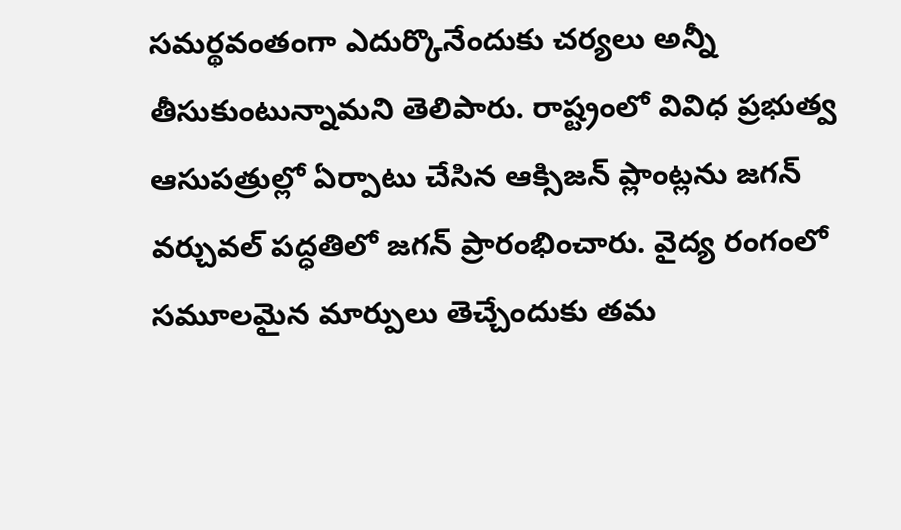సమర్థవంతంగా ఎదుర్కొనేందుకు చర్యలు అన్నీ తీసుకుంటున్నామని తెలిపారు. రాష్ట్రంలో వివిధ ప్రభుత్వ ఆసుపత్రుల్లో ఏర్పాటు చేసిన ఆక్సిజన్ ప్లాంట్లను జగన్ వర్చువల్ పద్ధతిలో జగన్ ప్రారంభించారు. వైద్య రంగంలో సమూలమైన మార్పులు తెచ్చేందుకు తమ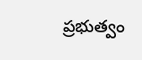ప్రభుత్వం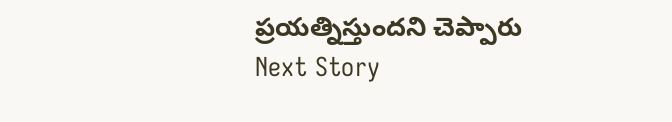ప్రయత్నిస్తుందని చెప్పారు
Next Story